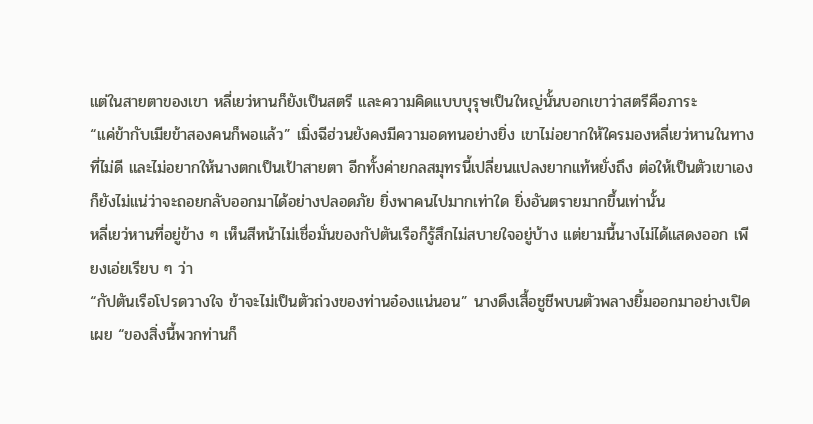แต่ในสายตาของเขา หลี่เยว่หานก็ยังเป็นสตรี และความคิดแบบบุรุษเป็นใหญ่นั้นบอกเขาว่าสตรีคือภาระ
“แค่ข้ากับเมียข้าสองคนก็พอแล้ว” เมิ่งฉีฮ่วนยังคงมีความอดทนอย่างยิ่ง เขาไม่อยากให้ใครมองหลี่เยว่หานในทางที่ไม่ดี และไม่อยากให้นางตกเป็นเป้าสายตา อีกทั้งค่ายกลสมุทรนี้เปลี่ยนแปลงยากแท้หยั่งถึง ต่อให้เป็นตัวเขาเองก็ยังไม่แน่ว่าจะถอยกลับออกมาได้อย่างปลอดภัย ยิ่งพาคนไปมากเท่าใด ยิ่งอันตรายมากขึ้นเท่านั้น
หลี่เยว่หานที่อยู่ข้าง ๆ เห็นสีหน้าไม่เชื่อมั่นของกัปตันเรือก็รู้สึกไม่สบายใจอยู่บ้าง แต่ยามนี้นางไม่ได้แสดงออก เพียงเอ่ยเรียบ ๆ ว่า
“กัปตันเรือโปรดวางใจ ข้าจะไม่เป็นตัวถ่วงของท่านอ๋องแน่นอน” นางดึงเสื้อชูชีพบนตัวพลางยิ้มออกมาอย่างเปิดเผย “ของสิ่งนี้พวกท่านก็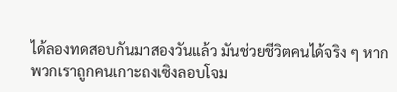ได้ลองทดสอบกันมาสองวันแล้ว มันช่วยชีวิตคนได้จริง ๆ หากพวกเราถูกคนเกาะถงเซิงลอบโจม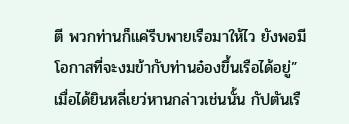ตี พวกท่านก็แค่รีบพายเรือมาให้ไว ยังพอมีโอกาสที่จะงมข้ากับท่านอ๋องขึ้นเรือได้อยู่”
เมื่อได้ยินหลี่เยว่หานกล่าวเช่นนั้น กัปตันเรื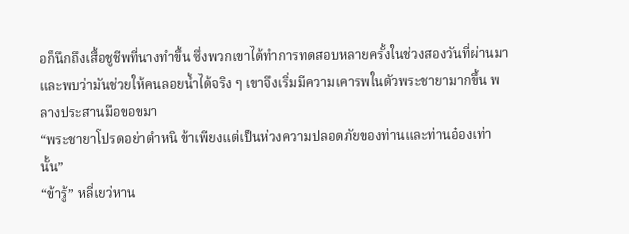อก็นึกถึงเสื้อชูชีพที่นางทำขึ้น ซึ่งพวกเขาได้ทำการทดสอบหลายครั้งในช่วงสองวันที่ผ่านมาและพบว่ามันช่วยให้คนลอยน้ำได้จริง ๆ เขาจึงเริ่มมีความเคารพในตัวพระชายามากขึ้น พลางประสานมือขอขมา
“พระชายาโปรดอย่าตำหนิ ข้าเพียงแต่เป็นห่วงความปลอดภัยของท่านและท่านอ๋องเท่านั้น”
“ข้ารู้” หลี่เยว่หาน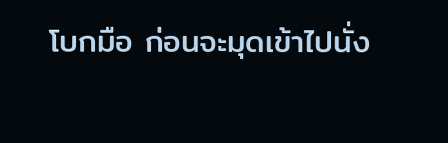โบกมือ ก่อนจะมุดเข้าไปนั่ง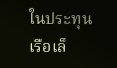ในประทุนเรือเล็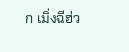ก เมิ่งฉีฮ่ว